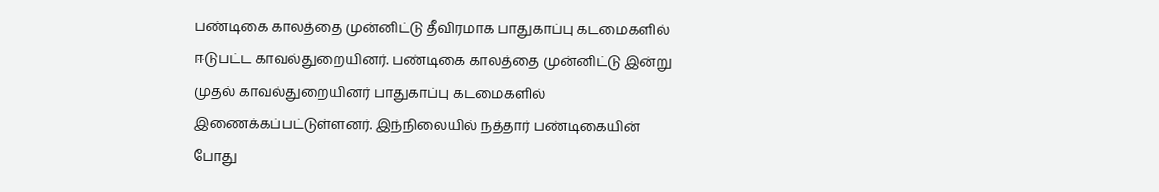பண்டிகை காலத்தை முன்னிட்டு தீவிரமாக பாதுகாப்பு கடமைகளில் ஈடுபட்ட காவல்துறையினர். பண்டிகை காலத்தை முன்னிட்டு இன்று முதல் காவல்துறையினர் பாதுகாப்பு கடமைகளில் இணைக்கப்பட்டுள்ளனர். இந்நிலையில் நத்தார் பண்டிகையின் போது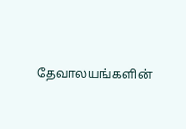தேவாலயங்களின்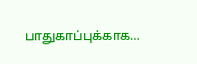பாதுகாப்புக்காக…